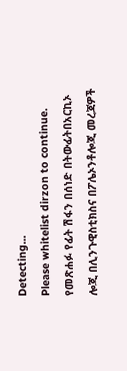Detecting...
Please whitelist dirzon to continue.
የመጽሐፉ የፊት ሽፋን በሰነድ በትውፊትበአርኪኦ ሎጂ በሊንጉዊስቲክስና በፖሌኦንቶሎጂ መረጃዎች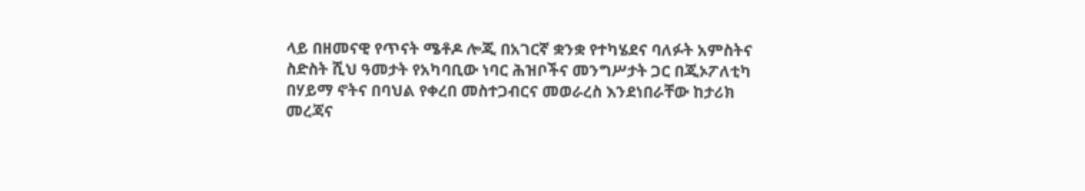ላይ በዘመናዊ የጥናት ሜቶዶ ሎጂ በአገርኛ ቋንቋ የተካሄደና ባለፉት አምስትና ስድስት ሺህ ዓመታት የአካባቢው ነባር ሕዝቦችና መንግሥታት ጋር በጂኦፖለቲካ በሃይማ ኖትና በባህል የቀረበ መስተጋብርና መወራረስ እንደነበራቸው ከታሪክ መረጃና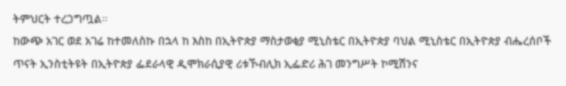ትምህርት ተረጋግጧል።
ከውጭ አገር ወደ አገሬ ከተመለስኩ በኋላ ከ እስከ በኢትዮጵያ ማስታወቂያ ሚኒስቴር በኢትዮጵያ ባህል ሚኒስቴር በኢትዮጵያ ብሔረሰቦች ጥናት ኢንስቲትዩት በኢትዮጵያ ፌደራላዊ ዲሞክራሲያዊ ሪቱኾብሊክ ኢፌድሪ ሕገ መንግሥት ኮሚሽንና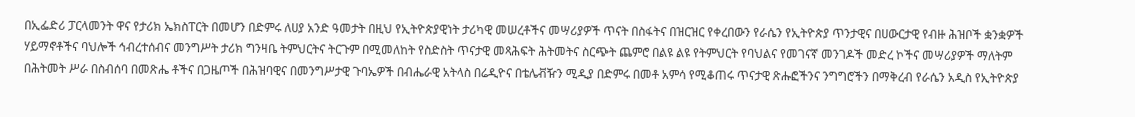በኢፌድሪ ፓርላመንት ዋና የታሪክ ኤክስፐርት በመሆን በድምሩ ለሀያ አንድ ዓመታት በዚህ የኢትዮጵያዊነት ታሪካዊ መሠረቶችና መሣሪያዎች ጥናት በስፋትና በዝርዝር የቀረበውን የራሴን የኢትዮጵያ ጥንታዊና በሀውርታዊ የብዙ ሕዝቦች ቋንቋዎች ሃይማኖቶችና ባህሎች ኅብረተሰብና መንግሥት ታሪክ ግንዛቤ ትምህርትና ትርጉም በሚመለከት የስድስት ጥናታዊ መጻሕፍት ሕትመትና ስርጭት ጨምሮ በልዩ ልዩ የትምህርት የባህልና የመገናኛ መንገዶች መድረ ኮችና መሣሪያዎች ማለትም በሕትመት ሥራ በስብሰባ በመጽሔ ቶችና በጋዜጦች በሕዝባዊና በመንግሥታዊ ጉባኤዎች በብሔራዊ አትላስ በሬዲዮና በቴሌቭዥን ሚዲያ በድምሩ በመቶ አምሳ የሚቆጠሩ ጥናታዊ ጽሑፎችንና ንግግሮችን በማቅረብ የራሴን አዲስ የኢትዮጵያ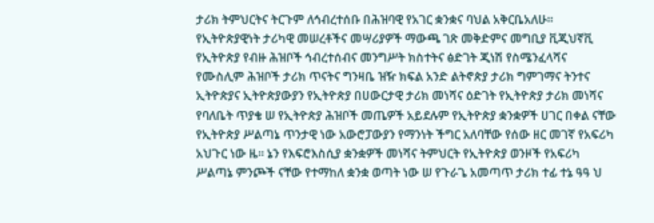ታሪክ ትምህርትና ትርጉም ለኅብረተሰቡ በሕዝባዊ የአገር ቋንቋና ባህል አቅርቤአለሁ። የኢትዮጵያዊነት ታሪካዊ መሠረቶችና መሣሪያዎች ማውጫ ገጽ መቅድምና መግቢያ ቪጂህኛቪ የኢትዮጵያ የብዙ ሕዝቦች ኅብረተሰብና መንግሥት ክስተትና ፅድገት ጂነሽ የስሜንፈላሻና የሙስሊም ሕዝቦች ታሪክ ጥናትና ግንዛቤ ዝዥ ክፍል አንድ ልትኖጵያ ታሪክ ግምገማና ትንተና ኢትዮጵያና ኢትዮጵያውያን የኢትዮጵያ በሀውርታዊ ታሪክ መነሻና ዕድገት የኢትዮጵያ ታሪክ መነሻና የባለቤት ጥያቄ ሠ የኢትዮጵያ ሕዝቦች መጤዎች አይደሉም የኢትዮጵያ ቋንቋዎች ሀገር በቀል ናቸው የኢትዮጵያ ሥልጣኔ ጥንታዊ ነው አውሮፓውያን የማንነት ችግር አለባቸው የሰው ዘር መገኛ የአፍሪካ አህጉር ነው ዜ። ኔን የእፍሮእስሲያ ቋንቋዎች መነሻና ትምህርት የኢትዮጵያ ወንዞች የአፍሪካ ሥልጣኔ ምንጮች ናቸው የተማከለ ቋንቋ ወጣት ነው ሠ የጉራጌ አመጣጥ ታሪክ ተፊ ተኔ ዓዓ ህ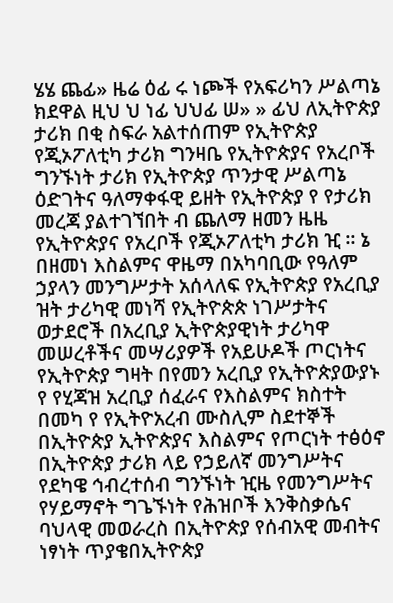ሄሄ ጨፊ» ዜሬ ዕፊ ሩ ነጮች የአፍሪካን ሥልጣኔ ክደዋል ዚህ ህ ነፊ ህህፊ ሠ» » ፊህ ለኢትዮጵያ ታሪክ በቂ ስፍራ አልተሰጠም የኢትዮጵያ የጂኦፖለቲካ ታሪክ ግንዛቤ የኢትዮጵያና የአረቦች ግንኙነት ታሪክ የኢትዮጵያ ጥንታዊ ሥልጣኔ ዕድገትና ዓለማቀፋዊ ይዘት የኢትዮጵያ የ የታሪክ መረጃ ያልተገኘበት ብ ጨለማ ዘመን ዜዜ የኢትዮጵያና የአረቦች የጂኦፖለቲካ ታሪክ ዢ ። ኔ በዘመነ እስልምና ዋዜማ በአካባቢው የዓለም ኃያላን መንግሥታት አሰላለፍ የኢትዮጵያ የአረቢያ ዝት ታሪካዊ መነሻ የኢትዮጵጵ ነገሥታትና ወታደሮች በአረቢያ ኢትዮጵያዊነት ታሪካዋ መሠረቶችና መሣሪያዎች የአይሁዶች ጦርነትና የኢትዮጵያ ግዛት በየመን አረቢያ የኢትዮጵያውያኑ የ የሂጃዝ አረቢያ ሰፈራና የእስልምና ክስተት በመካ የ የኢትዮአረብ ሙስሊም ስደተኞች በኢትዮጵያ ኢትዮጵያና እስልምና የጦርነት ተፅዕኖ በኢትዮጵያ ታሪክ ላይ የኃይለኛ መንግሥትና የደካዌ ኅብረተሰብ ግንኙነት ዢዜ የመንግሥትና የሃይማኖት ግጌኙነት የሕዝቦች እንቅስቃሴና ባህላዊ መወራረስ በኢትዮጵያ የሰብአዊ መብትና ነፃነት ጥያቄበኢትዮጵያ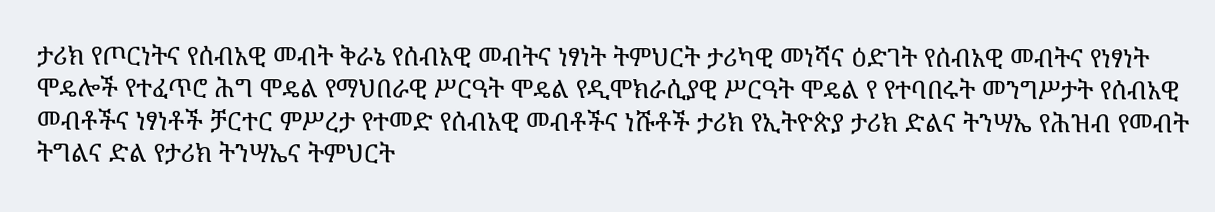ታሪክ የጦርነትና የሰብአዊ መብት ቅራኔ የሰብአዊ መብትና ነፃነት ትምህርት ታሪካዊ መነሻና ዕድገት የሰብአዊ መብትና የነፃነት ሞዴሎች የተፈጥሮ ሕግ ሞዴል የማህበራዊ ሥርዓት ሞዴል የዲሞክራሲያዊ ሥርዓት ሞዴል የ የተባበሩት መንግሥታት የሰብአዊ መብቶችና ነፃነቶች ቻርተር ምሥረታ የተመድ የሰብአዊ መብቶችና ነሹቶች ታሪክ የኢትዮጵያ ታሪክ ድልና ትንሣኤ የሕዝብ የመብት ትግልና ድል የታሪክ ትንሣኤና ትምህርት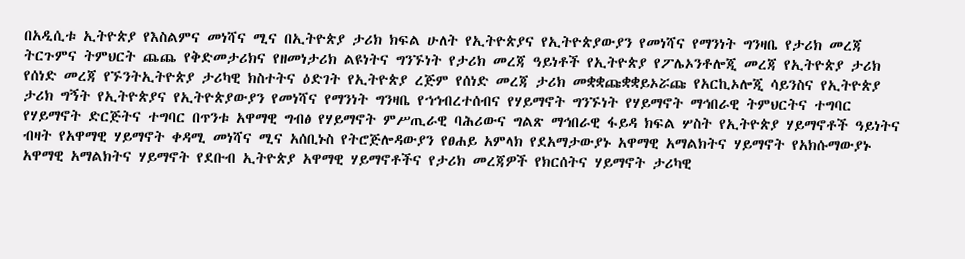በአዲሲቱ ኢትዮጵያ የእስልምና መነሻና ሚና በኢትዮጵያ ታሪክ ክፍል ሁለት የኢትዮጵያና የኢትዮጵያውያን የመነሻና የማንነት ግንዛቤ የታሪክ መረጃ ትርጉምና ትምህርት ጨጨ የቅድመታሪክና የዘመነታሪክ ልዩነትና ግንኙነት የታሪክ መረጃ ዓይነቶች የኢትዮጵያ የፖሌኦንቶሎጂ መረጃ የኢትዮጵያ ታሪክ የሰነድ መረጃ የኙንትኢትዮጵያ ታሪካዊ ክስተትና ዕድገት የኢትዮጵያ ረጅም የሰነድ መረጃ ታሪክ መቋቋጩቋቋይኦሯጩ የአርኪኦሎጂ ሳይንስና የኢትዮጵያ ታሪክ ግኝት የኢትዮጵያና የኢትዮጵያውያን የመነሻና የማንነት ግንዛቤ የኀኅብረተሰብና የሃይማኖት ግንኙነት የሃይማኖት ማኅበራዊ ትምህርትና ተግባር የሃይማኖት ድርጅትና ተግባር በጥንቱ አዋማዊ ግብፅ የሃይማኖት ምሥጢራዊ ባሕሪውና ግልጽ ማኅበራዊ ፋይዳ ክፍል ሦስት የኢትዮጵያ ሃይማኖቶች ዓይነትና ብዛት የአዋማዊ ሃይማኖት ቀዳሚ መነሻና ሚና አሰቢኑስ የትሮጅሎዳውያን የፀሐይ አምላክ የደአማታውያኑ አዋማዊ አማልክትና ሃይማኖት የአክሱማውያኑ አዋማዊ አማልክትና ሃይማኖት የደቡብ ኢትዮጵያ አዋማዊ ሃይማኖቶችና የታሪክ መረጃዎች የክርሰትና ሃይማኖት ታሪካዊ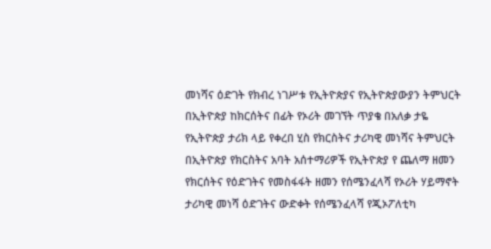መነሻና ዕድገት የክብረ ነገሥቱ የኢትዮጵያና የኢትዮጵያውያን ትምህርት በኢትዮጵያ ከክርሰትና በፊት የኦሪት መገኘት ጥያቄ በአለቃ ታዬ የኢትዮጵያ ታሪክ ላይ የቀረበ ሂስ የክርስትና ታሪካዊ መነሻና ትምህርት በኢትዮጵያ የክርስትና አባት አሰተማሪዎች የኢትዮጵያ የ ጨለማ ዘመን የክርሰትና የዕድገትና የመስፋፋት ዘመን የሰሜንፈላሻ የኦሪት ሃይማኖት ታሪካዊ መነሻ ዕድገትና ውድቀት የሰሜንፈላሻ የጂኦፖለቲካ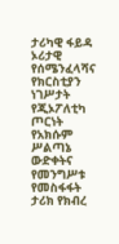ታሪካዊ ፋይዳ ኦሪታዊ የሰሜንፈላሻና የክርስቲያን ነገሥታት የጂኦፖለቲካ ጦርነት የአክሱም ሥልጣኔ ውድቀትና የመንግሥቱ የመስፋፋት ታሪክ የክብረ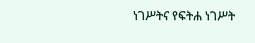ነገሥትና የፍትሐ ነገሥት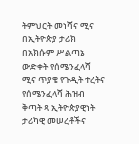ትምህርት መነሻና ሚና በኢትዮጵያ ታሪክ በአክሱም ሥልጣኔ ውድቀት የሰሜንፈላሻ ሚና ጥያቄ የጉዲት ተረትና የሰሜንፈላሻ ሕዝብ ቅጣት ጻ ኢትዮጵያዊነት ታሪካዊ መሠረቶችና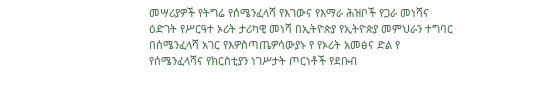መሣሪያዎች የትግሬ የሰሜንፈላሻ የእገውና የእማራ ሕዝቦች የጋራ መነሻና ዕድገት የሥርዓተ ኦሪት ታሪካዊ መነሻ በኢትዮጵያ የኢትዮጵያ መምህራን ተግባር በሰሜንፈላሻ አገር የእዎስጣጤዎሳውያኑ የ የኦሪት አመፅና ድል የ የሰሜንፈላሻና የክርስቲያን ነገሥታት ጦርነቶች የደቡብ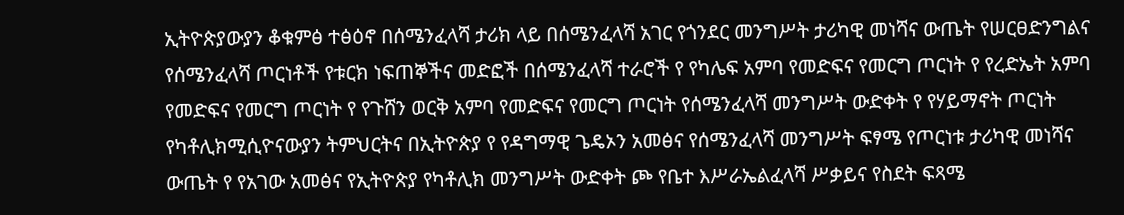ኢትዮጵያውያን ቆቁምፅ ተፅዕኖ በሰሜንፈላሻ ታሪክ ላይ በሰሜንፈላሻ አገር የጎንደር መንግሥት ታሪካዊ መነሻና ውጤት የሠርፀድንግልና የሰሜንፈላሻ ጦርነቶች የቱርክ ነፍጠኞችና መድፎች በሰሜንፈላሻ ተራሮች የ የካሌፍ አምባ የመድፍና የመርግ ጦርነት የ የረድኤት አምባ የመድፍና የመርግ ጦርነት የ የጉሸን ወርቅ አምባ የመድፍና የመርግ ጦርነት የሰሜንፈላሻ መንግሥት ውድቀት የ የሃይማኖት ጦርነት የካቶሊክሚሲዮናውያን ትምህርትና በኢትዮጵያ የ የዳግማዊ ጌዴኦን አመፅና የሰሜንፈላሻ መንግሥት ፍፃሜ የጦርነቱ ታሪካዊ መነሻና ውጤት የ የአገው አመፅና የኢትዮጵያ የካቶሊክ መንግሥት ውድቀት ጮ የቤተ እሥራኤልፈላሻ ሥቃይና የስደት ፍጻሜ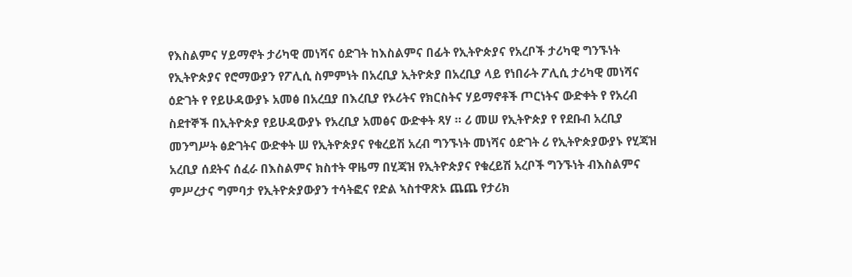የእስልምና ሃይማኖት ታሪካዊ መነሻና ዕድገት ከእስልምና በፊት የኢትዮጵያና የአረቦች ታሪካዊ ግንኙነት የኢትዮጵያና የሮማውያን የፖሊሲ ስምምነት በአረቢያ ኢትዮጵያ በአረቢያ ላይ የነበራት ፖሊሲ ታሪካዊ መነሻና ዕድገት የ የይሁዳውያኑ አመፅ በአረቧያ በእረቢያ የኦሪትና የክርስትና ሃይማኖቶች ጦርነትና ውድቀት የ የአረብ ስደተኞች በኢትዮጵያ የይሁዳውያኑ የአረቢያ አመፅና ውድቀት ጻሃ ። ሪ መሠ የኢትዮጵያ የ የደቡብ አረቢያ መንግሥት ፅድገትና ውድቀት ሠ የኢትዮጵያና የቁረይሽ አረብ ግንኙነት መነሻና ዕድገት ሪ የኢትዮጵያውያኑ የሂጃዝ አረቢያ ሰደትና ሰፈራ በእስልምና ክስተት ዋዜማ በሂጃዝ የኢትዮጵያና የቁረይሽ አረቦች ግንኙነት ብእስልምና ምሥረታና ግምባታ የኢትዮጵያውያን ተሳትፎና የድል ኣስተዋጽኦ ጨጨ የታሪክ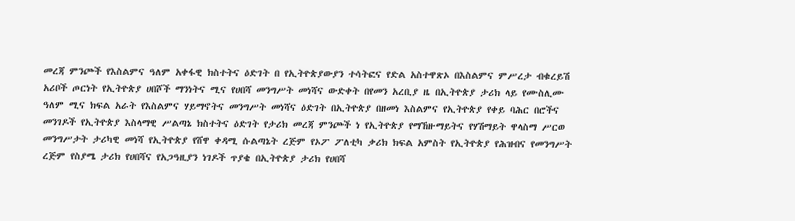መረጃ ምንጮች የእስልምና ዓለም አቀፋዊ ክስተትና ዕድገት በ የኢትዮጵያውያን ተሳትፎና የድል አስተዋጽኦ በእስልምና ምሥረታ ብቁረይሽ አሪቦች ጦርነት የኢትዮጵያ ሀበሾች ማንነትና ሚና የሀበሻ መንግሥት መነሻና ውድቀት በየመን አረቢያ ዜ በኢትዮጵያ ታሪክ ላይ የሙስሊሙ ዓለም ሚና ክፍል አራት የእስልምና ሃይማኖትና መንግሥት መነሻና ዕድገት በኢትዮጵያ በዘመነ እስልምና የኢትዮጵያ የቀይ ባሕር በሮችና መንገዶች የኢትዮጵያ እስላማዊ ሥልጣኔ ክስተትና ዕድገት የታሪክ መረጃ ምንጮች ነ የኢትዮጵያ የማኸዙማይትና የሃሽማይት ዋላስማ ሥርወ መንግሥታት ታሪካዊ መነሻ የኢትዮጵያ የሸዋ ቀዳሚ ሱልጣኔት ረጅም የኦፖ ፖለቲካ ቃሪክ ክፍል አምስት የኢትዮጵያ የሕዝብና የመንግሥት ረጅም የስያሜ ታሪክ የሀበሻና የአጋዓዚያን ነገዶች ጥያቄ በኢትዮጵያ ታሪክ የሀበሻ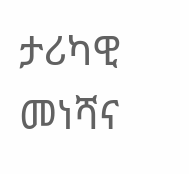ታሪካዊ መነሻና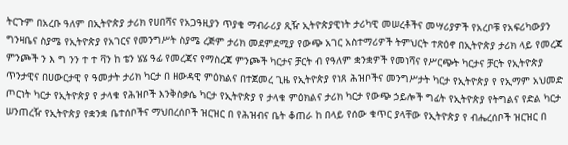ትርጉም በአረቡ ዓለም በኢትዮጵያ ታሪክ የሀበሻና የአጋዓዚያን ጥያቄ ማብራሪያ ጺዥ ኢትዮጵያዊነት ታሪካዊ መሠረቶችና መሣሪያዎች የአረቦቹ የአፍሪካውያን ግንዛቤና ስያሜ የኢትዮጵያ የአገርና የመንግሥት ስያሜ ረጅም ታሪክ መደምደሚያ የውጭ አገር አስተማሪዎች ትምህርት ተጽዕኖ በኢትዮጵያ ታሪክ ላይ የመረጃ ምንጮች ን እ ግ ንን ተ ተ ቫን ከ ቴን ሄሄ ዓፊ የመረጃና የማስረጃ ምንጮች ካርታና ቻርት ብ የዓለም ቋንቋዎች የመነሻና የሥርጭት ካርታና ቻርት የኢትዮጵያ ጥንታዊና በሀውርታዊ የ ዓመታት ታሪክ ካርታ በ ዘውዳዊ ምዕክልና በተጀመረ ጊዜ የኢትዮጵያ የነጸ ሕዝቦችና መንግሥታት ካርታ የኢትዮጵያ የ የኢማም አህመድ ጦርነት ካርታ የኢትዮጵያ የ ታላቁ የሕዝቦች እንቅስቃሴ ካርታ የኢትዮጵያ የ ታላቁ ምዕክልና ታሪክ ካርታ የውጭ ኃይሎች ግፊት የኢትዮጵያ የትግልና የድል ካርታ ሠንጠረዥ የኢትዮጵያ የቋንቋ ቤተሰቦችና ማህበረሰቦች ዝርዝር በ የሕዝብና ቤት ቆጠራ ከ በላይ የሰው ቁጥር ያላቸው የኢትዮጵያ የ ብሔረሰቦች ዝርዝር በ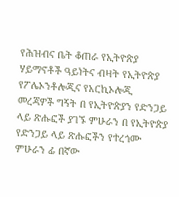የሕዝብና ቤት ቆጠራ የኢትዮጵያ ሃይማኖቶች ዓይነትና ብዛት የኢትዮጵያ የፖሌኦንቶሎጂና የአርኪኦሎጂ መረጃዎች ግኝት በ የኢትዮጵያን የድንጋይ ላይ ጽሑፎች ያገኙ ምሁራን በ የኢትዮጵያ የድንጋይ ላይ ጽሑፎችን የተረጎሙ ምሁራን ፊ በኛው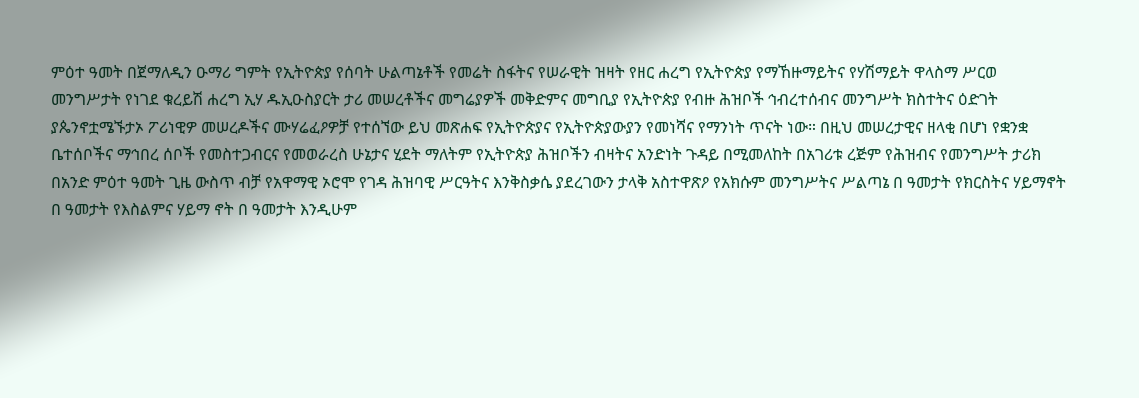ምዕተ ዓመት በጀማለዲን ዑማሪ ግምት የኢትዮጵያ የሰባት ሁልጣኔቶች የመሬት ስፋትና የሠራዊት ዝዛት የዘር ሐረግ የኢትዮጵያ የማኸዙማይትና የሃሽማይት ዋላስማ ሥርወ መንግሥታት የነገደ ቁረይሽ ሐረግ ኢሃ ዱኢዑስያርት ታሪ መሠረቶችና መግሬያዎች መቅድምና መግቢያ የኢትዮጵያ የብዙ ሕዝቦች ኅብረተሰብና መንግሥት ክስተትና ዕድገት ያጴንኖቷሜኙታኦ ፖሪነዊዎ መሠረዶችና ሙሃሬፈዖዎቻ የተሰኘው ይህ መጽሐፍ የኢትዮጵያና የኢትዮጵያውያን የመነሻና የማንነት ጥናት ነው። በዚህ መሠረታዊና ዘላቂ በሆነ የቋንቋ ቤተሰቦችና ማኅበረ ሰቦች የመስተጋብርና የመወራረስ ሁኔታና ሂደት ማለትም የኢትዮጵያ ሕዝቦችን ብዛትና አንድነት ጉዳይ በሚመለከት በአገሪቱ ረጅም የሕዝብና የመንግሥት ታሪክ በአንድ ምዕተ ዓመት ጊዜ ውስጥ ብቻ የአዋማዊ ኦሮሞ የገዳ ሕዝባዊ ሥርዓትና እንቅስቃሴ ያደረገውን ታላቅ አስተዋጽዖ የአክሱም መንግሥትና ሥልጣኔ በ ዓመታት የክርስትና ሃይማኖት በ ዓመታት የእስልምና ሃይማ ኖት በ ዓመታት እንዲሁም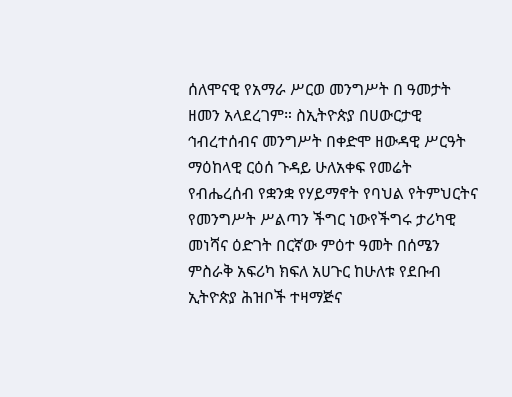ሰለሞናዊ የአማራ ሥርወ መንግሥት በ ዓመታት ዘመን አላደረገም። ስኢትዮጵያ በሀውርታዊ ኅብረተሰብና መንግሥት በቀድሞ ዘውዳዊ ሥርዓት ማዕከላዊ ርዕሰ ጉዳይ ሁለአቀፍ የመሬት የብሔረሰብ የቋንቋ የሃይማኖት የባህል የትምህርትና የመንግሥት ሥልጣን ችግር ነውየችግሩ ታሪካዊ መነሻና ዕድገት በርኛው ምዕተ ዓመት በሰሜን ምስራቅ አፍሪካ ክፍለ አሀጉር ከሁለቱ የደቡብ ኢትዮጵያ ሕዝቦች ተዛማጅና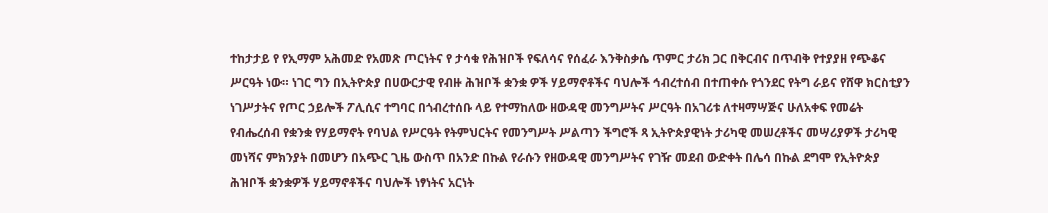ተከታታይ የ የኢማም አሕመድ የአመጽ ጦርነትና የ ታሳቁ የሕዝቦች የፍለሳና የሰፈራ እንቅስቃሴ ጥምር ታሪክ ጋር በቅርብና በጥብቅ የተያያዘ የጭቆና ሥርዓት ነው። ነገር ግን በኢትዮጵያ በሀውርታዊ የብዙ ሕዝቦች ቋንቋ ዎች ሃይማኖቶችና ባህሎች ኅብረተሰብ በተጠቀሱ የጎንደር የትግ ራይና የሸዋ ክርስቲያን ነገሥታትና የጦር ኃይሎች ፖሊሲና ተግባር በጎብረተሰቡ ላይ የተማከለው ዘውዳዊ መንግሥትና ሥርዓት በአገሪቱ ለተዛማሣጅና ሁለአቀፍ የመሬት የብሔረሰብ የቋንቋ የሃይማኖት የባህል የሥርዓት የትምህርትና የመንግሥት ሥልጣን ችግሮች ጻ ኢትዮጵያዊነት ታሪካዊ መሠረቶችና መሣሪያዎች ታሪካዊ መነሻና ምክንያት በመሆን በአጭር ጊዜ ውስጥ በአንድ በኩል የራሱን የዘውዳዊ መንግሥትና የገዥ መደብ ውድቀት በሌሳ በኩል ደግሞ የኢትዮጵያ ሕዝቦች ቋንቋዎች ሃይማኖቶችና ባህሎች ነፃነትና አርነት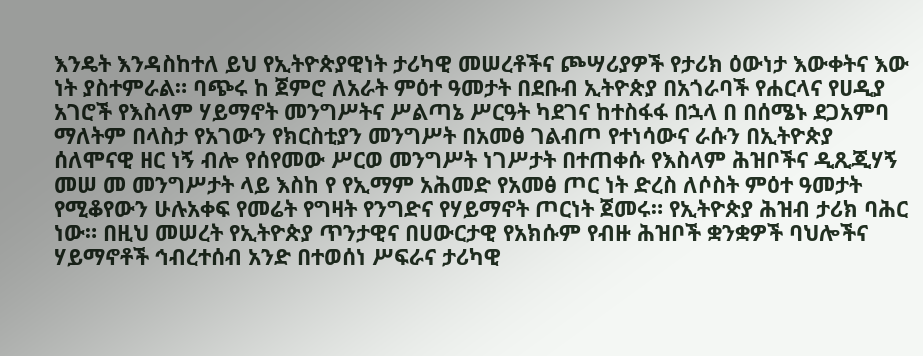እንዴት እንዳስከተለ ይህ የኢትዮጵያዊነት ታሪካዊ መሠረቶችና ጮሣሪያዎች የታሪክ ዕውነታ እውቀትና እው ነት ያስተምራል። ባጭሩ ከ ጀምሮ ለአራት ምዕተ ዓመታት በደቡብ ኢትዮጵያ በአጎራባች የሐርላና የሀዲያ አገሮች የእስላም ሃይማኖት መንግሥትና ሥልጣኔ ሥርዓት ካደገና ከተስፋፋ በኋላ በ በሰሜኑ ደጋአምባ ማለትም በላስታ የአገውን የክርስቲያን መንግሥት በአመፅ ገልብጦ የተነሳውና ራሱን በኢትዮጵያ ሰለሞናዊ ዘር ነኝ ብሎ የሰየመው ሥርወ መንግሥት ነገሥታት በተጠቀሱ የእስላም ሕዝቦችና ዲጺጂሃኝ መሠ መ መንግሥታት ላይ እስከ የ የኢማም አሕመድ የአመፅ ጦር ነት ድረስ ለሶስት ምዕተ ዓመታት የሚቆየውን ሁሉአቀፍ የመሬት የግዛት የንግድና የሃይማኖት ጦርነት ጀመሩ። የኢትዮጵያ ሕዝብ ታሪክ ባሕር ነው። በዚህ መሠረት የኢትዮጵያ ጥንታዊና በሀውርታዊ የአክሱም የብዙ ሕዝቦች ቋንቋዎች ባህሎችና ሃይማኖቶች ኅብረተሰብ አንድ በተወሰነ ሥፍራና ታሪካዊ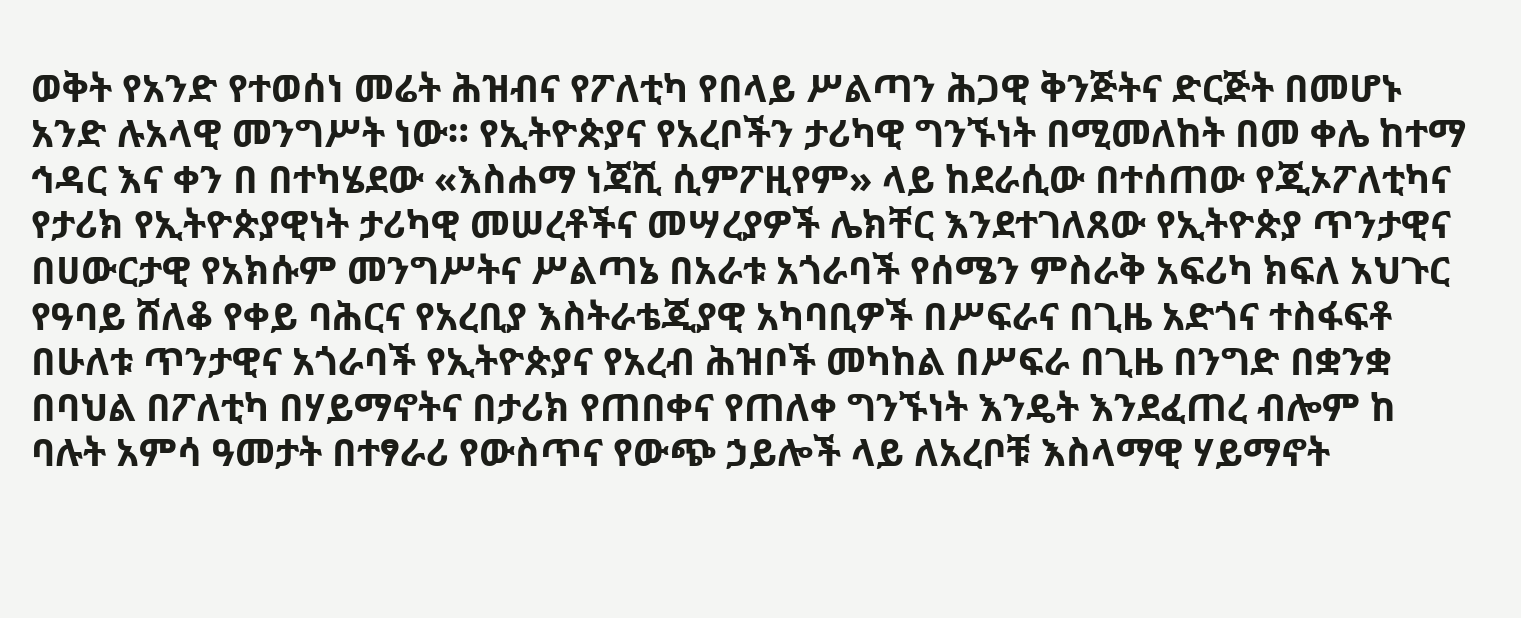ወቅት የአንድ የተወሰነ መሬት ሕዝብና የፖለቲካ የበላይ ሥልጣን ሕጋዊ ቅንጅትና ድርጅት በመሆኑ አንድ ሉአላዊ መንግሥት ነው። የኢትዮጵያና የአረቦችን ታሪካዊ ግንኙነት በሚመለከት በመ ቀሌ ከተማ ኅዳር እና ቀን በ በተካሄደው «እስሐማ ነጃሺ ሲምፖዚየም» ላይ ከደራሲው በተሰጠው የጂኦፖለቲካና የታሪክ የኢትዮጵያዊነት ታሪካዊ መሠረቶችና መሣረያዎች ሌክቸር እንደተገለጸው የኢትዮጵያ ጥንታዊና በሀውርታዊ የአክሱም መንግሥትና ሥልጣኔ በአራቱ አጎራባች የሰሜን ምስራቅ አፍሪካ ክፍለ አህጉር የዓባይ ሸለቆ የቀይ ባሕርና የአረቢያ እስትራቴጂያዊ አካባቢዎች በሥፍራና በጊዜ አድጎና ተስፋፍቶ በሁለቱ ጥንታዊና አጎራባች የኢትዮጵያና የአረብ ሕዝቦች መካከል በሥፍራ በጊዜ በንግድ በቋንቋ በባህል በፖለቲካ በሃይማኖትና በታሪክ የጠበቀና የጠለቀ ግንኙነት እንዴት እንደፈጠረ ብሎም ከ ባሉት አምሳ ዓመታት በተፃራሪ የውስጥና የውጭ ኃይሎች ላይ ለአረቦቹ እስላማዊ ሃይማኖት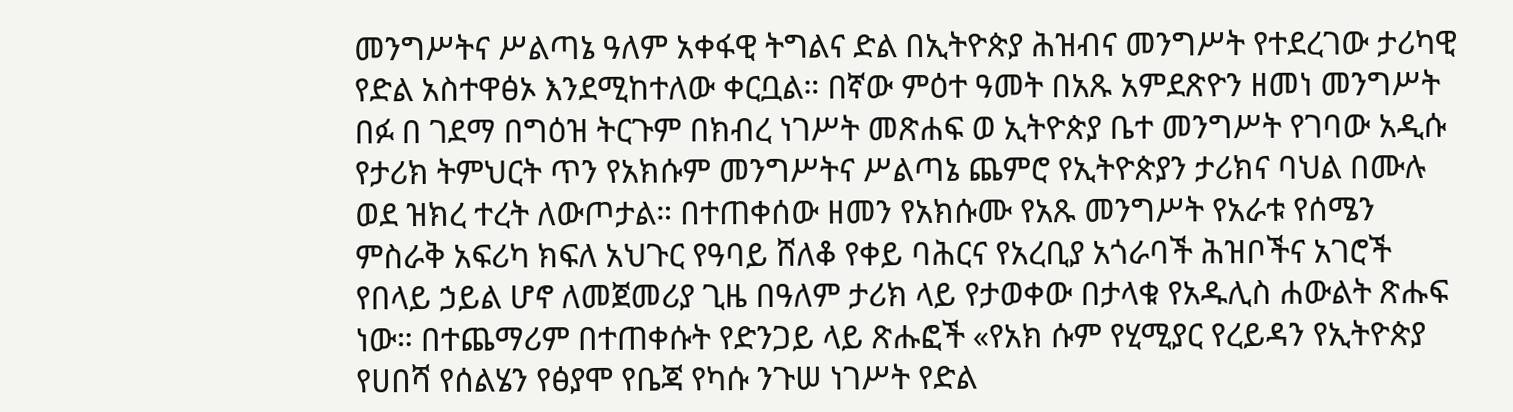መንግሥትና ሥልጣኔ ዓለም አቀፋዊ ትግልና ድል በኢትዮጵያ ሕዝብና መንግሥት የተደረገው ታሪካዊ የድል አስተዋፅኦ እንደሚከተለው ቀርቧል። በኛው ምዕተ ዓመት በአጹ አምደጽዮን ዘመነ መንግሥት በፉ በ ገደማ በግዕዝ ትርጉም በክብረ ነገሥት መጽሐፍ ወ ኢትዮጵያ ቤተ መንግሥት የገባው አዲሱ የታሪክ ትምህርት ጥን የአክሱም መንግሥትና ሥልጣኔ ጨምሮ የኢትዮጵያን ታሪክና ባህል በሙሉ ወደ ዝክረ ተረት ለውጦታል። በተጠቀሰው ዘመን የአክሱሙ የአጹ መንግሥት የአራቱ የሰሜን ምስራቅ አፍሪካ ክፍለ አህጉር የዓባይ ሸለቆ የቀይ ባሕርና የአረቢያ አጎራባች ሕዝቦችና አገሮች የበላይ ኃይል ሆኖ ለመጀመሪያ ጊዜ በዓለም ታሪክ ላይ የታወቀው በታላቁ የአዱሊስ ሐውልት ጽሑፍ ነው። በተጨማሪም በተጠቀሱት የድንጋይ ላይ ጽሑፎች «የአክ ሱም የሂሚያር የረይዳን የኢትዮጵያ የሀበሻ የሰልሄን የፅያሞ የቤጃ የካሱ ንጉሠ ነገሥት የድል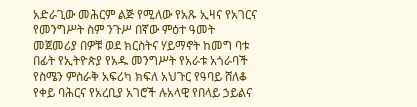አድራጊው መሕርም ልጅ የሚለው የአጹ ኢዛና የአገርና የመንግሥት ስም ንጉሥ በኛው ምዕተ ዓመት መጀመሪያ በዎቹ ወደ ክርስትና ሃይማኖት ከመግ ባቱ በፊት የኢትዮጵያ የአዱ መንግሥት የአራቱ አጎራባች የስሜን ምስራቅ አፍሪካ ክፍለ አህጉር የዓባይ ሸለቆ የቀይ ባሕርና የአረቢያ አገሮች ሉአላዊ የበላይ ኃይልና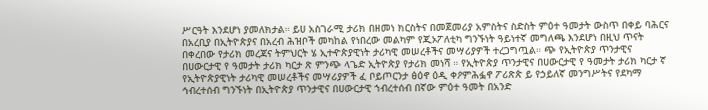ሥርዓት እንደሆነ ያመለክታል። ይሀ አስገራሚ ታሪክ በዘመነ ክርስትና በመጀመሪያ አምስትና ስድስት ምዕተ ዓመታት ውስጥ በቀይ ባሕርና በአረቢያ በኢትዮጵያና በአረብ ሕዝቦች መካከል የነበረው መልካም የጂኦፖለቲካ ግንኙነት ዓይነተኛ መግለጫ እንደሆነ በዚህ ጥናት በቀረበው የታሪክ መረጃና ትምህርት ሄ ኢተዯጵያዊነት ታሪካዊ መሠረቶችና መሣሪያዎች ተረጋግጧል። ጭ የኢትዮጵያ ጥንታዊና በሀውርታዊ የ ዓመታት ታሪክ ካርታ ጽ ምንጭ ላጌድ ኢትዮጵያ የታሪክ መነሻ ። የኢትዮጵያ ጥንታዊና በሀውርታዊ የ ዓመታት ታሪክ ካርታ ኛ የኢትዮጵያዊነት ታሪካዊ መሠረቶችና መሣሪያዎች ፈ ቦይጦርንታ ፅዕኖ ዕዲ ቀዖምሕፏኖ ፖሪጽጵ ይ የኃይለኛ መንግሥትና የደካማ ኅብረተሰብ ግንኙነት በኢትዮጵያ ጥንታዊና በሀውርታዊ ኀብረተሰብ በኛው ምዕተ ዓመት በአንድ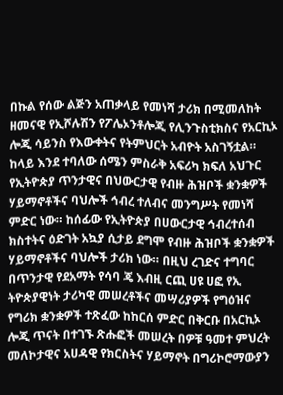በኩል የሰው ልጅን አጠቃላይ የመነሻ ታሪክ በሚመለከት ዘመናዊ የኢሾሉሽን የፖሌኦንቶሎጂ የሊንጉስቲክስና የአርኪኦ ሎጂ ሳይንስ የእውቀትና የትምህርት አብዮት አስገኝቷል። ከላይ እንደ ተባለው ሰሜን ምስራቅ አፍሪካ ክፍለ አህጉር የኢትዮጵያ ጥንታዊና በህውርታዊ የብዙ ሕዝቦች ቋንቋዎች ሃይማኖቶችና ባህሎች ኅብረ ተለብና መንግሥት የመነሻ ምድር ነው። ከሰፊው የኢትዮጵያ በሀውርታዊ ኅብረተሰብ ክስተትና ዕድገት አኳያ ሲታይ ደግሞ የብዙ ሕዝቦች ቋንቋዎች ሃይማኖቶችና ባህሎች ታሪክ ነው። በዚህ ረገድና ተግባር በጥንታዊ የደአማት የሳባ ጄ እብዚ ርጪ ሀዩ ሀፎ የኢ ትዮጵያዊነት ታሪካዊ መሠረቶችና መሣሪያዎች የግዕዝና የግሪክ ቋንቋዎች ተጽፈው ከከርሰ ምድር በቅርቡ በአርኪኦ ሎጂ ጥናት በተገኙ ጽሑፎች መሠረት በዎቹ ዓመተ ምህረት መለኮታዊና አሀዳዊ የክርስትና ሃይማኖት በግሪኮሮማውያን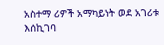አስተማ ሪዎች አማካይነት ወደ አገሪቱ እሰኪገባ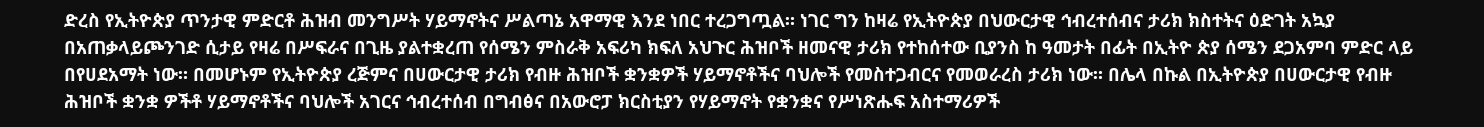ድረስ የኢትዮጵያ ጥንታዊ ምድርቶ ሕዝብ መንግሥት ሃይማኖትና ሥልጣኔ አዋማዊ እንደ ነበር ተረጋግጧል። ነገር ግን ከዛሬ የኢትዮጵያ በህውርታዊ ኅብረተሰብና ታሪክ ክስተትና ዕድገት አኳያ በአጠቃላይጮንገድ ሲታይ የዛሬ በሥፍራና በጊዜ ያልተቋረጠ የሰሜን ምስራቅ አፍሪካ ክፍለ አህጉር ሕዝቦች ዘመናዊ ታሪክ የተከሰተው ቢያንስ ከ ዓመታት በፊት በኢትዮ ጵያ ሰሜን ደጋአምባ ምድር ላይ በየሀደአማት ነው። በመሆኑም የኢትዮጵያ ረጅምና በሀውርታዊ ታሪክ የብዙ ሕዝቦች ቋንቋዎች ሃይማኖቶችና ባህሎች የመስተጋብርና የመወራረስ ታሪክ ነው። በሌላ በኩል በኢትዮጵያ በሀውርታዊ የብዙ ሕዝቦች ቋንቋ ዎችቶ ሃይማኖቶችና ባህሎች አገርና ኅብረተሰብ በግብፅና በአውሮፓ ክርስቲያን የሃይማኖት የቋንቋና የሥነጽሑፍ አስተማሪዎች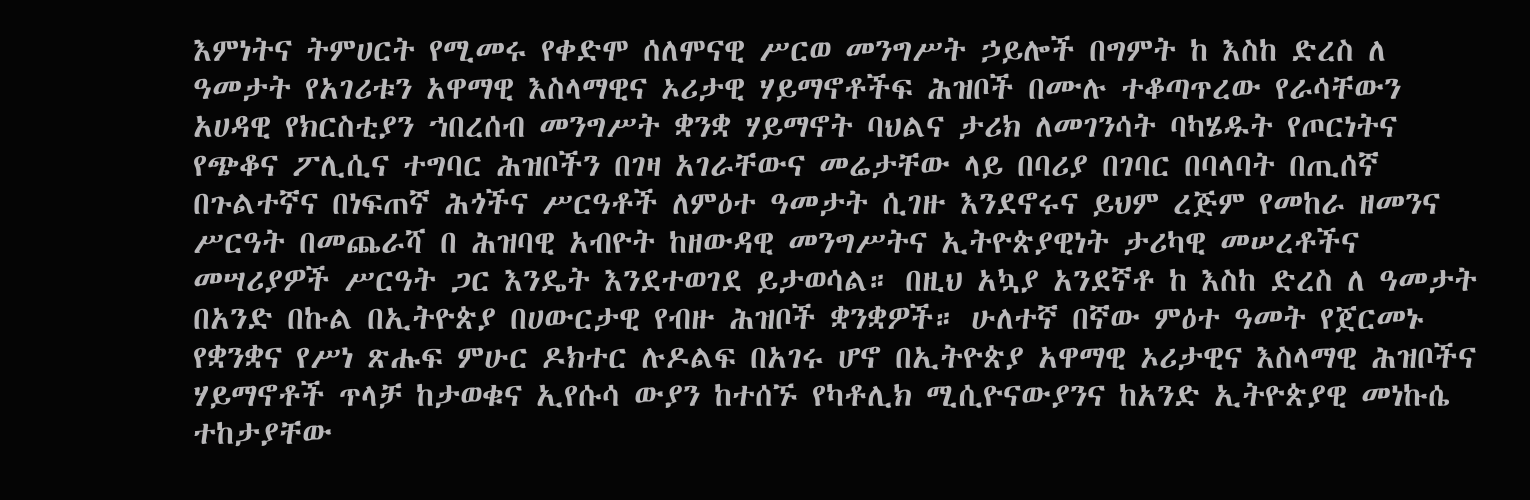እምነትና ትምሀርት የሚመሩ የቀድሞ ሰለሞናዊ ሥርወ መንግሥት ኃይሎች በግምት ከ እስከ ድረስ ለ ዓመታት የአገሪቱን አዋማዊ እስላማዊና ኦሪታዊ ሃይማኖቶችፍ ሕዝቦች በሙሉ ተቆጣጥረው የራሳቸውን አሀዳዊ የክርስቲያን ኀበረሰብ መንግሥት ቋንቋ ሃይማኖት ባህልና ታሪክ ለመገንሳት ባካሄዱት የጦርነትና የጭቆና ፖሊሲና ተግባር ሕዝቦችን በገዛ አገራቸውና መሬታቸው ላይ በባሪያ በገባር በባላባት በጢሰኛ በጉልተኛና በነፍጠኛ ሕጎችና ሥርዓቶች ለምዕተ ዓመታት ሲገዙ እንደኖሩና ይህም ረጅም የመከራ ዘመንና ሥርዓት በመጨራሻ በ ሕዝባዊ አብዮት ከዘውዳዊ መንግሥትና ኢትዮጵያዊነት ታሪካዊ መሠረቶችና መሣሪያዎች ሥርዓት ጋር እንዴት እንደተወገደ ይታወሳል። በዚህ አኳያ አንደኛቶ ከ እስከ ድረስ ለ ዓመታት በአንድ በኩል በኢትዮጵያ በሀውርታዊ የብዙ ሕዝቦች ቋንቋዎች። ሁለተኛ በኛው ምዕተ ዓመት የጀርመኑ የቋንቋና የሥነ ጽሑፍ ምሁር ዶክተር ሉዶልፍ በአገሩ ሆኖ በኢትዮጵያ አዋማዊ ኦሪታዊና እስላማዊ ሕዝቦችና ሃይማኖቶች ጥላቻ ከታወቁና ኢየሱሳ ውያን ከተሰኙ የካቶሊክ ሚሲዮናውያንና ከአንድ ኢትዮጵያዊ መነኩሴ ተከታያቸው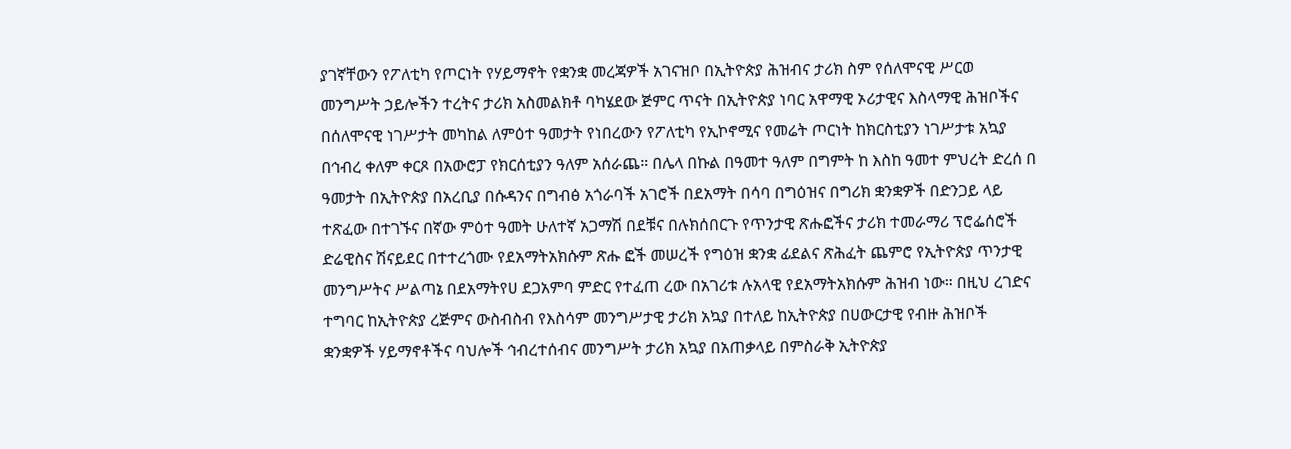ያገኛቸውን የፖለቲካ የጦርነት የሃይማኖት የቋንቋ መረጃዎች አገናዝቦ በኢትዮጵያ ሕዝብና ታሪክ ስም የሰለሞናዊ ሥርወ መንግሥት ኃይሎችን ተረትና ታሪክ አስመልክቶ ባካሄደው ጅምር ጥናት በኢትዮጵያ ነባር አዋማዊ ኦሪታዊና እስላማዊ ሕዝቦችና በሰለሞናዊ ነገሥታት መካከል ለምዕተ ዓመታት የነበረውን የፖለቲካ የኢኮኖሚና የመሬት ጦርነት ከክርስቲያን ነገሥታቱ አኳያ በኅብረ ቀለም ቀርጾ በአውሮፓ የክርሰቲያን ዓለም አሰራጨ። በሌላ በኩል በዓመተ ዓለም በግምት ከ እስከ ዓመተ ምህረት ድረሰ በ ዓመታት በኢትዮጵያ በአረቢያ በሱዳንና በግብፅ አጎራባች አገሮች በደአማት በሳባ በግዕዝና በግሪክ ቋንቋዎች በድንጋይ ላይ ተጽፈው በተገኙና በኛው ምዕተ ዓመት ሁለተኛ አጋማሽ በደቹና በሉክሰበርጉ የጥንታዊ ጽሑፎችና ታሪክ ተመራማሪ ፕሮፌሰሮች ድሬዊስና ሽናይደር በተተረጎሙ የደአማትአክሱም ጽሑ ፎች መሠረች የግዕዝ ቋንቋ ፊደልና ጽሕፈት ጨምሮ የኢትዮጵያ ጥንታዊ መንግሥትና ሥልጣኔ በደአማትየሀ ደጋአምባ ምድር የተፈጠ ረው በአገሪቱ ሉአላዊ የደአማትአክሱም ሕዝብ ነው። በዚህ ረገድና ተግባር ከኢትዮጵያ ረጅምና ውስብስብ የእስሳም መንግሥታዊ ታሪክ አኳያ በተለይ ከኢትዮጵያ በሀውርታዊ የብዙ ሕዝቦች ቋንቋዎች ሃይማኖቶችና ባህሎች ኅብረተሰብና መንግሥት ታሪክ አኳያ በአጠቃላይ በምስራቅ ኢትዮጵያ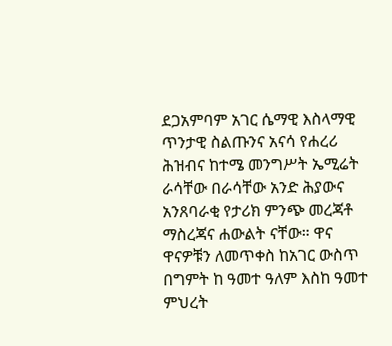ደጋአምባም አገር ሴማዊ እስላማዊ ጥንታዊ ስልጡንና አናሳ የሐረሪ ሕዝብና ከተሜ መንግሥት ኤሚሬት ራሳቸው በራሳቸው አንድ ሕያውና አንጸባራቂ የታሪክ ምንጭ መረጃቶ ማስረጃና ሐውልት ናቸው። ዋና ዋናዎቹን ለመጥቀስ ከአገር ውስጥ በግምት ከ ዓመተ ዓለም እስከ ዓመተ ምህረት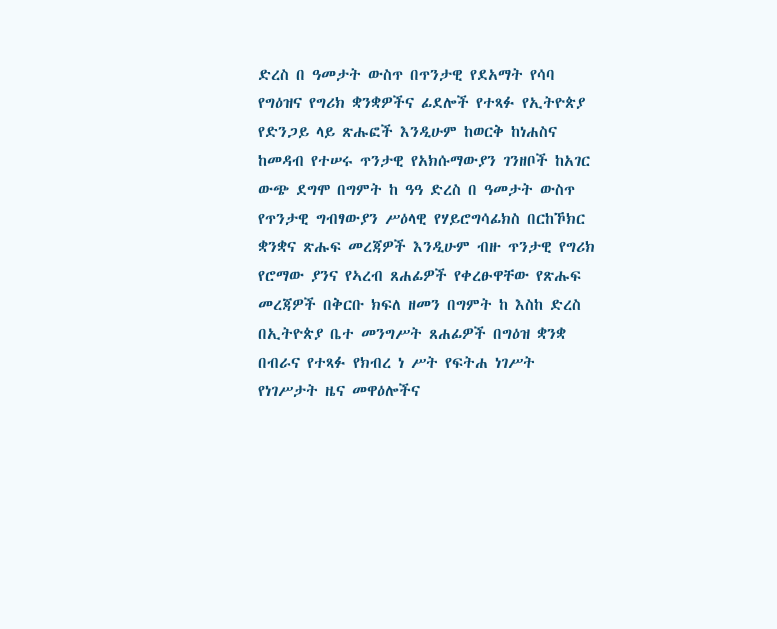ድረስ በ ዓመታት ውስጥ በጥንታዊ የደአማት የሳባ የግዕዝና የግሪክ ቋንቋዎችና ፊደሎች የተጻፉ የኢትዮጵያ የድንጋይ ላይ ጽሑፎች እንዲሁም ከወርቅ ከነሐስና ከመዳብ የተሠሩ ጥንታዊ የአክሱማውያን ገንዘቦች ከአገር ውጭ ደግሞ በግምት ከ ዓዓ ድረስ በ ዓመታት ውስጥ የጥንታዊ ግብፃውያን ሥዕላዊ የሃይሮግሳፊክስ በርከኾክር ቋንቋና ጽሑፍ መረጃዎች እንዲሁም ብዙ ጥንታዊ የግሪክ የሮማው ያንና የኣረብ ጸሐፊዎች የቀረፁዋቸው የጽሑፍ መረጃዎች በቅርቡ ክፍለ ዘመን በግምት ከ እስከ ድረስ በኢትዮጵያ ቤተ መንግሥት ጸሐፊዎች በግዕዝ ቋንቋ በብራና የተጻፉ የክብረ ነ ሥት የፍትሐ ነገሥት የነገሥታት ዜና መዋዕሎችና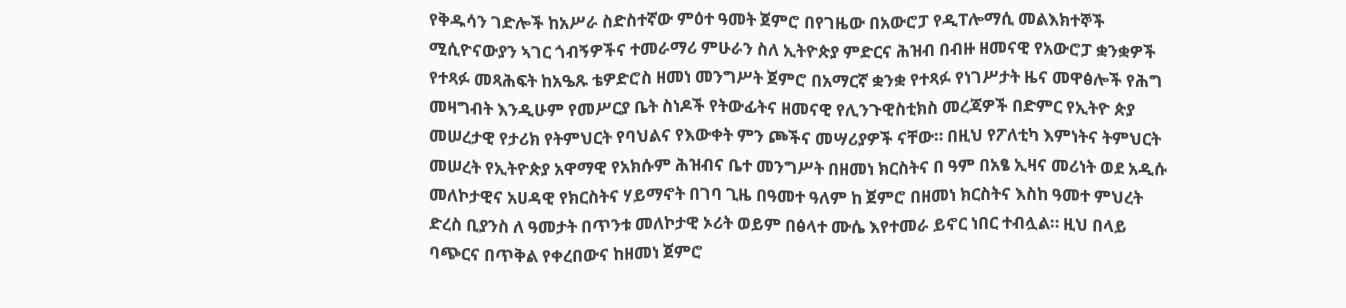የቅዱሳን ገድሎች ከአሥራ ስድስተኛው ምዕተ ዓመት ጀምሮ በየገዜው በአውሮፓ የዲፐሎማሲ መልእክተኞች ሚሲዮናውያን ኣገር ጎብኝዎችና ተመራማሪ ምሁራን ስለ ኢትዮጵያ ምድርና ሕዝብ በብዙ ዘመናዊ የአውሮፓ ቋንቋዎች የተጻፉ መጻሕፍት ከአዔጹ ቴዎድሮስ ዘመነ መንግሥት ጀምሮ በአማርኛ ቋንቋ የተጻፉ የነገሥታት ዜና መዋፅሎች የሕግ መዛግብት እንዲሁም የመሥርያ ቤት ስነዶች የትውፊትና ዘመናዊ የሊንጉዊስቲክስ መረጃዎች በድምር የኢትዮ ጵያ መሠረታዊ የታሪክ የትምህርት የባህልና የእውቀት ምን ጮችና መሣሪያዎች ናቸው። በዚህ የፖለቲካ እምነትና ትምህርት መሠረት የኢትዮጵያ አዋማዊ የአክሱም ሕዝብና ቤተ መንግሥት በዘመነ ክርስትና በ ዓም በአፄ ኢዛና መሪነት ወደ አዲሱ መለኮታዊና አሀዳዊ የክርስትና ሃይማኖት በገባ ጊዜ በዓመተ ዓለም ከ ጀምሮ በዘመነ ክርስትና እስከ ዓመተ ምህረት ድረስ ቢያንስ ለ ዓመታት በጥንቱ መለኮታዊ ኦሪት ወይም በፅላተ ሙሴ እየተመራ ይኖር ነበር ተብሏል። ዚህ በላይ ባጭርና በጥቅል የቀረበውና ከዘመነ ጀምሮ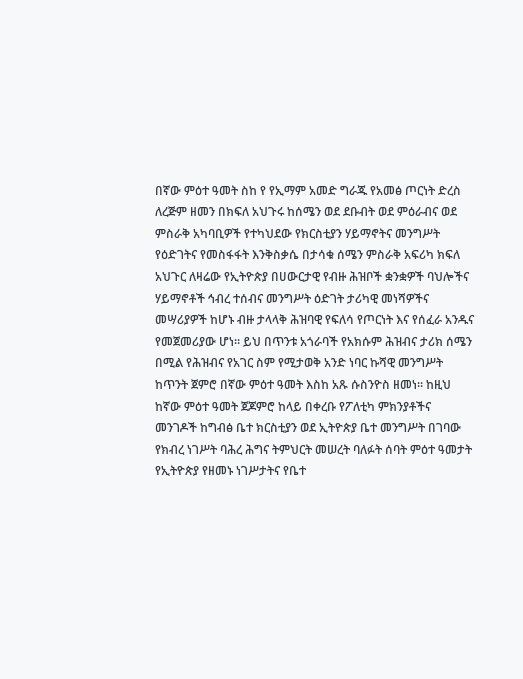በኛው ምዕተ ዓመት ስከ የ የኢማም አመድ ግራጁ የአመፅ ጦርነት ድረስ ለረጅም ዘመን በክፍለ አህጉሩ ከሰሜን ወደ ደቡብት ወደ ምዕራብና ወደ ምስራቅ አካባቢዎች የተካህደው የክርስቲያን ሃይማኖትና መንግሥት የዕድገትና የመስፋፋት እንቅስቃሴ በታሳቁ ሰሜን ምስራቅ አፍሪካ ክፍለ አህጉር ለዛሬው የኢትዮጵያ በሀውርታዊ የብዙ ሕዝቦች ቋንቋዎች ባህሎችና ሃይማኖቶች ኅብረ ተሰብና መንግሥት ዕድገት ታሪካዊ መነሻዎችና መሣሪያዎች ከሆኑ ብዙ ታላላቅ ሕዝባዊ የፍለሳ የጦርነት እና የሰፈራ አንዱና የመጀመሪያው ሆነ። ይህ በጥንቱ አጎራባች የአክሱም ሕዝብና ታሪክ ሰሜን በሚል የሕዝብና የአገር ስም የሚታወቅ አንድ ነባር ኩሻዊ መንግሥት ከጥንት ጀምሮ በኛው ምዕተ ዓመት እስከ አጹ ሱስንዮስ ዘመነ። ከዚህ ከኛው ምዕተ ዓመት ጀጆምሮ ከላይ በቀረቡ የፖለቲካ ምክንያቶችና መንገዶች ከግብፅ ቤተ ክርስቲያን ወደ ኢትዮጵያ ቤተ መንግሥት በገባው የክብረ ነገሥት ባሕረ ሕግና ትምህርት መሠረት ባለፉት ሰባት ምዕተ ዓመታት የኢትዮጵያ የዘመኑ ነገሥታትና የቤተ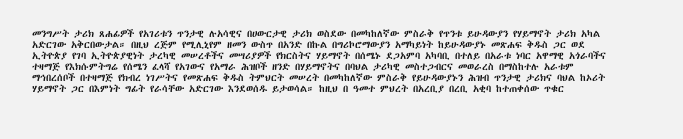መንግሥት ታሪክ ጸሐፊዎች የአገሪቱን ጥንታዊ ሉአሳዊና በሀውርታዊ ታሪክ ወስደው በመካከለኛው ምስራቅ የጥንቱ ይሁዳውያን የሃይማኖት ታሪክ አካል አድርገው አቅርበውታል። በዚህ ረጅም የሚሊኒየም ዘመን ውስጥ በአንድ በኩል በግሪኮሮማውያን አማካይነት ከይሁዳውያኑ መጽሐፍ ቅዱስ ጋር ወደ ኢትዮጵያ የገባ ኢትዮጵያዊነት ታረካዊ መሠረቶችና መሣሪያዎች የክርስትና ሃይማኖት በሰሜኑ ደጋአምባ አካባቢ በተለይ በአራቱ ነባር አዋማዊ አጎራባችና ተዛማጅ የእክሱምትግሬ የሰሜን ፈላሻ የአገውና የአማራ ሕዝቦች ዘንድ በሃይማኖትና በባህል ታሪካዊ መስተጋብርና መወራረስ በማስከተሉ አራቱም ማኅበረሰቦች በተዛማጅ የክብረ ነገሥትና የመጽሐፍ ቅዱስ ትምህርት መሠረት በመካከለኛው ምስራቅ የይሁዳውያኑን ሕዝብ ጥንታዊ ታሪክና ባህል ከኦሪት ሃይማኖት ጋር በእምነት ግፊት የራሳቸው አድርገው እንደወሰዱ ይታወሳል። ከዚህ በ ዓመተ ምህረት በአረቢያ በረቢ አቂባ ከተጠቀሰው ጥቁር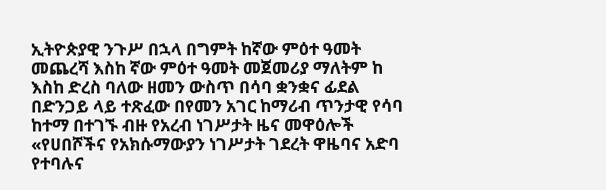ኢትዮጵያዊ ንጉሥ በኋላ በግምት ከኛው ምዕተ ዓመት መጨረሻ እስከ ኛው ምዕተ ዓመት መጀመሪያ ማለትም ከ እስከ ድረስ ባለው ዘመን ውስጥ በሳባ ቋንቋና ፊደል በድንጋይ ላይ ተጽፈው በየመን አገር ከማሪብ ጥንታዊ የሳባ ከተማ በተገኙ ብዙ የአረብ ነገሥታት ዜና መዋዕሎች «የሀበሾችና የአክሱማውያን ነገሥታት ገደረት ዋዜባና አድባ የተባሉና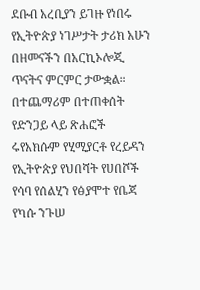ደቡብ አረቢያን ይገዙ የነበሩ የኢትዮጵያ ነገሥታት ታሪክ አሁን በዘመናችን በአርኪኦሎጂ ጥናትና ምርምር ታውቋል። በተጨማሪም በተጠቀሰት የድንጋይ ላይ ጽሐፎች ሩየአክሱም የሂሚያርቶ የረይዳን የኢትዮጵያ የህበሻት የሀበሾች የሳባ የሰልሂን የፅያሞተ የቤጃ የካሱ ንጉሠ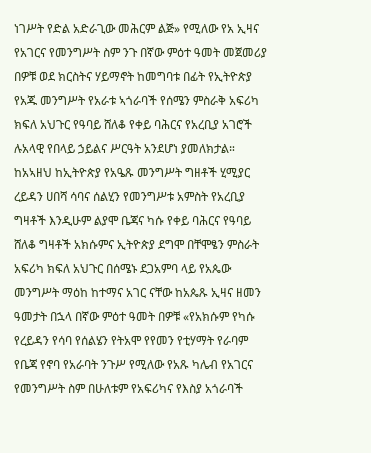ነገሥት የድል አድራጊው መሕርም ልጅ» የሚለው የአ ኢዛና የአገርና የመንግሥት ስም ንጉ በኛው ምዕተ ዓመት መጀመሪያ በዎቹ ወደ ክርስትና ሃይማኖት ከመግባቱ በፊት የኢትዮጵያ የአጁ መንግሥት የአራቱ ኣጎራባች የሰሜን ምስራቅ አፍሪካ ክፍለ አህጉር የዓባይ ሸለቆ የቀይ ባሕርና የአረቢያ አገሮች ሉአላዊ የበላይ ኃይልና ሥርዓት አንደሆነ ያመለክታል። ከአኣዘህ ከኢትዮጵያ የአዔጹ መንግሥት ግዘቶች ሂሚያር ረይዳን ሀበሻ ሳባና ሰልሂን የመንግሥቱ አምስት የአረቢያ ግዛቶች እንዲሁም ልያሞ ቤጃና ካሱ የቀይ ባሕርና የዓባይ ሸለቆ ግዛቶች አክሱምና ኢትዮጵያ ደግሞ በቸሞፄን ምስራት አፍሪካ ክፍለ አህጉር በሰሜኑ ደጋአምባ ላይ የአጴው መንግሥት ማዕከ ከተማና አገር ናቸው ከአጴጹ ኢዛና ዘመን ዓመታት በኋላ በኛው ምዕተ ዓመት በዎቹ «የአክሱም የካሱ የረይዳን የሳባ የሰልሄን የትአሞ የየመን የቲሃማት የራባም የቤጃ የኖባ የአራባት ንጉሥ የሚለው የአጹ ካሌብ የአገርና የመንግሥት ስም በሁለቱም የአፍሪካና የእስያ አጎራባች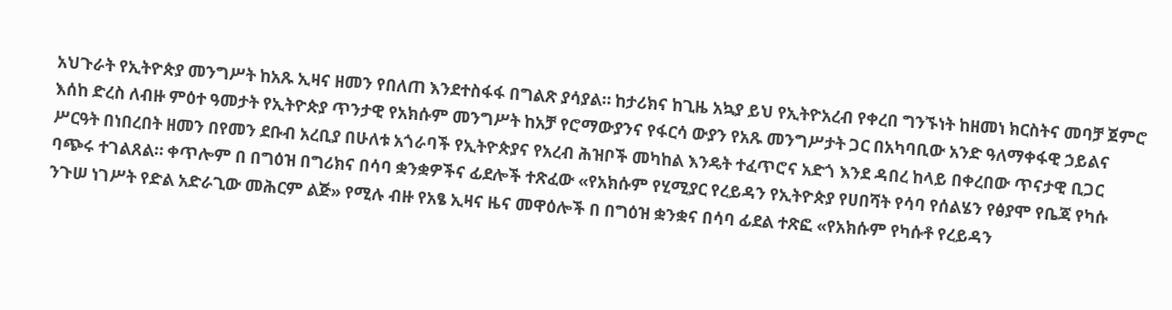አህጉራት የኢትዮጵያ መንግሥት ከአጹ ኢዛና ዘመን የበለጠ እንደተስፋፋ በግልጽ ያሳያል። ከታሪክና ከጊዜ አኳያ ይህ የኢትዮአረብ የቀረበ ግንኙነት ከዘመነ ክርስትና መባቻ ጀምሮ እሰከ ድረስ ለብዙ ምዕተ ዓመታት የኢትዮጵያ ጥንታዊ የአክሱም መንግሥት ከአቻ የሮማውያንና የፋርሳ ውያን የአጹ መንግሥታት ጋር በአካባቢው አንድ ዓለማቀፋዊ ኃይልና ሥርዓት በነበረበት ዘመን በየመን ደቡብ አረቢያ በሁለቱ አጎራባች የኢትዮጵያና የአረብ ሕዝቦች መካከል እንዴት ተፈጥሮና አድጎ እንደ ዳበረ ከላይ በቀረበው ጥናታዊ ቢጋር ባጭሩ ተገልጸል። ቀጥሎም በ በግዕዝ በግሪክና በሳባ ቋንቋዎችና ፊደሎች ተጽፈው «የአክሱም የሂሚያር የረይዳን የኢትዮጵያ የሀበሻት የሳባ የሰልሄን የፅያሞ የቤጃ የካሱ ንጉሠ ነገሥት የድል አድራጊው መሕርም ልጅ» የሚሉ ብዙ የአፄ ኢዛና ዜና መዋዕሎች በ በግዕዝ ቋንቋና በሳባ ፊደል ተጽፎ «የአክሱም የካሱቶ የረይዳን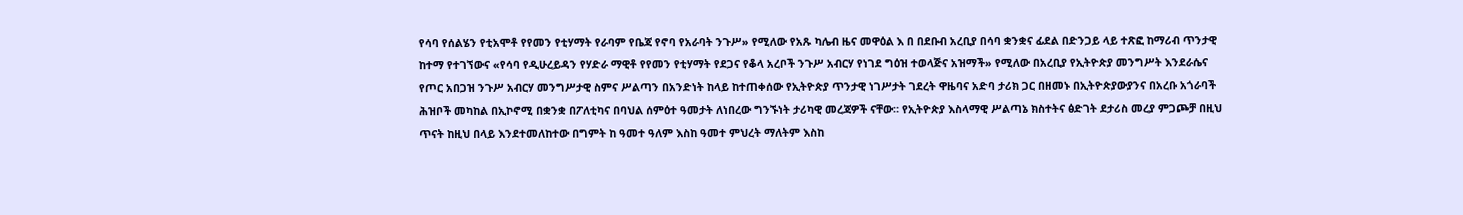የሳባ የሰልሄን የቲአሞቶ የየመን የቲሃማት የራባም የቤጃ የኖባ የአራባት ንጉሥ» የሚለው የአጹ ካሌብ ዜና መዋዕል እ በ በደቡብ አረቢያ በሳባ ቋንቋና ፊደል በድንጋይ ላይ ተጽፎ ከማሪብ ጥንታዊ ከተማ የተገኘውና «የሳባ የዲሁረይዳን የሃድራ ማዊቶ የየመን የቲሃማት የደጋና የቆላ አረቦች ንጉሥ አብርሃ የነገደ ግዕዝ ተወላጅና አዝማች» የሚለው በአረቢያ የኢትዮጵያ መንግሥት እንደራሴና የጦር አበጋዝ ንጉሥ አብርሃ መንግሥታዊ ስምና ሥልጣን በአንድነት ከላይ ከተጠቀሰው የኢትዮጵያ ጥንታዊ ነገሥታት ገደረት ዋዜባና አድባ ታሪክ ጋር በዘመኑ በኢትዮጵያውያንና በአረቡ አጎራባች ሕዝቦች መካከል በኢኮኖሚ በቋንቋ በፖለቲካና በባህል ሰምዕተ ዓመታት ለነበረው ግንኙነት ታሪካዊ መረጃዎች ናቸው። የኢትዮጵያ እስላማዊ ሥልጣኔ ክስተትና ፅድገት ደታሪስ መረያ ምጋጮቻ በዚህ ጥናት ከዚህ በላይ እንደተመለከተው በግምት ከ ዓመተ ዓለም እስከ ዓመተ ምህረት ማለትም እስከ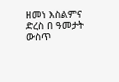ዘመነ እስልምና ድረስ በ ዓመታት ውስጥ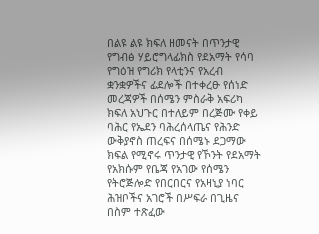በልዩ ልዩ ክፍለ ዘመናት በጥንታዊ የግብፅ ሃይሮግላፊክስ የደአማት የሳባ የግዕዝ የግሪክ የላቲንና የአረብ ቋንቋዎችና ፊደሎች በተቀረፁ የሰነድ መረጃዎች በሰሜን ምስራቅ አፍሪካ ክፍለ አህጉር በተለይም በረጅሙ የቀይ ባሕር የኤደን ባሕረሰላጤና የሕንድ ውቅያኖስ ጠረፍና በሰሜኑ ደጋማው ክፍል የሚኖሩ ጥንታዊ የኾንት የደአማት የአክሱም የቤጃ የአገው የሰሜን የትሮጅሎድ የበርበርና የአዛኒያ ነባር ሕዝቦችና አገሮች በሥፍራ በጊዜና በስም ተጽፈው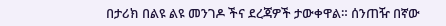በታሪክ በልዩ ልዩ መንገዶ ችና ደረጃዎች ታውቀዋል። ሰንጠዥ በኛው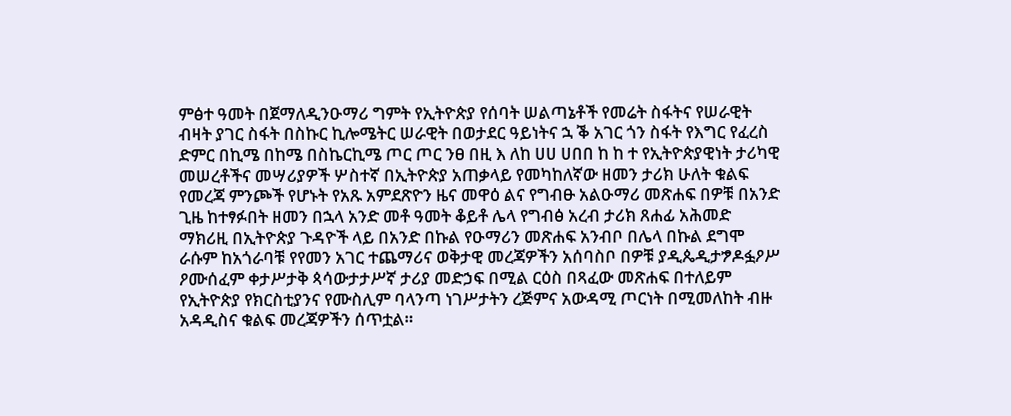ምፅተ ዓመት በጀማለዲንዑማሪ ግምት የኢትዮጵያ የሰባት ሠልጣኔቶች የመሬት ስፋትና የሠራዊት ብዛት ያገር ስፋት በስኩር ኪሎሜትር ሠራዊት በወታደር ዓይነትና ኋ ቕ አገር ጎን ስፋት የእግር የፈረስ ድምር በኪሜ በከሜ በስኬርኪሜ ጦር ጦር ንፀ በዚ እ ለከ ሀሀ ሀበበ ከ ከ ተ የኢትዮጵያዊነት ታሪካዊ መሠረቶችና መሣሪያዎች ሦስተኛ በኢትዮጵያ አጠቃላይ የመካከለኛው ዘመን ታሪክ ሁለት ቁልፍ የመረጃ ምንጮች የሆኑት የአጹ አምደጽዮን ዜና መዋዕ ልና የግብፁ አልዑማሪ መጽሐፍ በዎቹ በአንድ ጊዜ ከተፃፉበት ዘመን በኋላ አንድ መቶ ዓመት ቆይቶ ሌላ የግብፅ አረብ ታሪክ ጸሐፊ አሕመድ ማክሪዚ በኢትዮጵያ ጉዳዮች ላይ በአንድ በኩል የዑማሪን መጽሐፍ አንብቦ በሌላ በኩል ደግሞ ራሱም ከአጎራባቹ የየመን አገር ተጨማሪና ወቅታዊ መረጃዎችን አሰባስቦ በዎቹ ያዲጴዲታፇዶፏዖሥ ዖሙሰፈም ቀታሥታቅ ጳሳውታታሥኛ ታሪያ መድኃፍ በሚል ርዕስ በጻፈው መጽሐፍ በተለይም የኢትዮጵያ የክርስቲያንና የሙስሊም ባላንጣ ነገሥታትን ረጅምና አውዳሚ ጦርነት በሚመለከት ብዙ አዳዲስና ቁልፍ መረጃዎችን ሰጥቷል።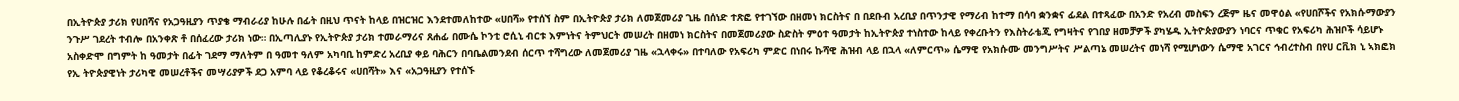በኢትዮጵያ ታሪክ የሀበሻና የአጋዓዚያን ጥያቄ ማብራሪያ ከሁሉ በፊት በዚህ ጥናት ከላይ በዝርዝር እንደተመለከተው «ሀበሻ» የተሰኘ ስም በኢትዮጵያ ታሪክ ለመጀመሪያ ጊዜ በሰነድ ተጽፎ የተገኘው በዘመነ ክርስትና በ በደቡብ አረቢያ በጥንታዊ የማሪብ ከተማ በሳባ ቋንቋና ፊደል በተጻፈው በአንድ የአረብ መስፍን ረጅም ዜና መዋዕል «የሀበሾችና የአክሱማውያን ንጉሥ ገደረት ተብሎ በአንቀጽ ቶ በሰፈረው ታሪክ ነው። በኢጣሊያኑ የኢትዮጵያ ታሪክ ተመራማሪና ጸሐፊ በሙሴ ኮንቲ ሮሲኒ ብርቱ እምነትና ትምህርት መሠረት በዘመነ ክርስትና በመጀመሪያው ስድስት ምዕተ ዓመታት ከኢትዮጵያ ተነስተው ከላይ የቀረቡትን የእስትራቴጂ የግዛትና የገበያ ዘመቻዎች ያካሄዱ ኢትዮጵያውያን ነባርና ጥቁር የአፍሪካ ሕዝቦች ሳይሆኑ አስቀድሞ በግምት ከ ዓመታት በፊት ገደማ ማለትም በ ዓመተ ዓለም አካባቢ ከምድረ አረቢያ ቀይ ባሕርን በባቤልመንደብ ሰርጥ ተሻግረው ለመጀመሪያ ገዜ «ኋላቀሩ» በተባለው የአፍሪካ ምድር በነበሩ ኩሻዊ ሕዝብ ላይ በኋላ «ለምርጥ» ሴማዊ የአክሱሙ መንግሥትና ሥልጣኔ መሠረትና መነሻ የሚሆነውን ሴማዊ አገርና ኅብረተስብ በየሀ ርቪክ ኒ ኣክፎክ የኢ ትዮጵያዊነት ታሪካዊ መሠረቶችና መሣሪያዎች ደጋ አምባ ላይ የቆረቆሩና «ሀበሻት» እና «አጋዓዚያን የተሰኙ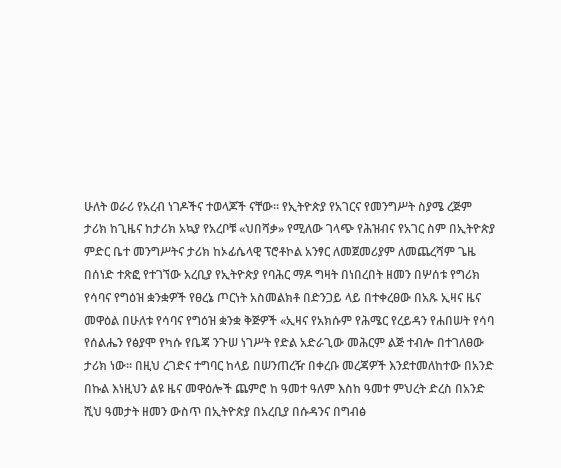ሁለት ወራሪ የአረብ ነገዶችና ተወላጆች ናቸው። የኢትዮጵያ የአገርና የመንግሥት ስያሜ ረጅም ታሪክ ከጊዜና ከታሪክ አኳያ የአረቦቹ «ህበሻቃ» የሚለው ገላጭ የሕዝብና የአገር ስም በኢትዮጵያ ምድር ቤተ መንግሥትና ታሪክ ከኦፊሴላዊ ፕሮቶኮል አንፃር ለመጀመሪያም ለመጨረሻም ጌዜ በሰነድ ተጽፎ የተገኘው አረቢያ የኢትዮጵያ የባሕር ማዶ ግዛት በነበረበት ዘመን በሦሰቱ የግሪክ የሳባና የግዕዝ ቋንቋዎች የፀረኔ ጦርነት አስመልክቶ በድንጋይ ላይ በተቀረፀው በአጹ ኢዛና ዜና መዋዕል በሁለቱ የሳባና የግዕዝ ቋንቋ ቅጅዎች «ኢዛና የአክሱም የሕሜር የረይዳን የሐበሠት የሳባ የሰልሔን የፅያሞ የካሱ የቤጃ ንጉሠ ነገሥት የድል አድራጊው መሕርም ልጅ ተብሎ በተገለፀው ታሪክ ነው። በዚህ ረገድና ተግባር ከላይ በሠንጠረዥ በቀረቡ መረጃዎች እንደተመለከተው በአንድ በኩል እነዚህን ልዩ ዜና መዋዕሎች ጨምሮ ከ ዓመተ ዓለም እስከ ዓመተ ምህረት ድረስ በአንድ ሺህ ዓመታት ዘመን ውስጥ በኢትዮጵያ በአረቢያ በሱዳንና በግብፅ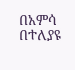በአምሳ በተለያዩ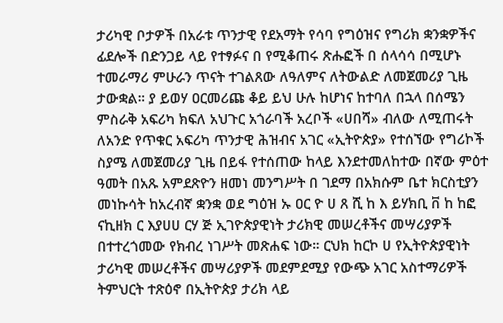ታሪካዊ ቦታዎች በአራቱ ጥንታዊ የደአማት የሳባ የግዕዝና የግሪክ ቋንቋዎችና ፊደሎች በድንጋይ ላይ የተፃፉና በ የሚቆጠሩ ጽሑፎች በ ሰላሳሳ በሚሆኑ ተመራማሪ ምሁራን ጥናት ተገልጸው ለዓለምና ለትውልድ ለመጀመሪያ ጊዜ ታውቋል። ያ ይወሃ ዐርመሪጩ ቆይ ይህ ሁሉ ከሆነና ከተባለ በኋላ በሰሜን ምስራቅ አፍሪካ ክፍለ አህጉር አጎራባች አረቦች «ሀበሻ» ብለው ለሚጠሩት ለአንድ የጥቁር አፍሪካ ጥንታዊ ሕዝብና አገር «ኢትዮጵያ» የተሰኘው የግሪኮች ስያሜ ለመጀመሪያ ጊዜ በይፋ የተሰጠው ከላይ እንደተመለከተው በኛው ምዕተ ዓመት በአጹ አምደጽዮን ዘመነ መንግሥት በ ገደማ በአክሱም ቤተ ክርስቲያን መነኩሳት ከአረብኛ ቋንቋ ወደ ግዕዝ ኡ ዐር ዮ ሀ ጸ ሺ ከ እ ይሃክቢ ቨ ከ ከፎ ናኪዘክ ር እያሀሀ ርሃ ጅ ኢገዮጵያዊነት ታሪክዊ መሠረቶችና መሣሪያዎች በተተረጎመው የክብረ ነገሥት መጽሐፍ ነው። ርህክ ከርኮ ሀ የኢትዮጵያዊነት ታሪካዊ መሠረቶችና መሣሪያዎች መደምደሚያ የውጭ አገር አስተማሪዎች ትምህርት ተጽዕኖ በኢትዮጵያ ታሪክ ላይ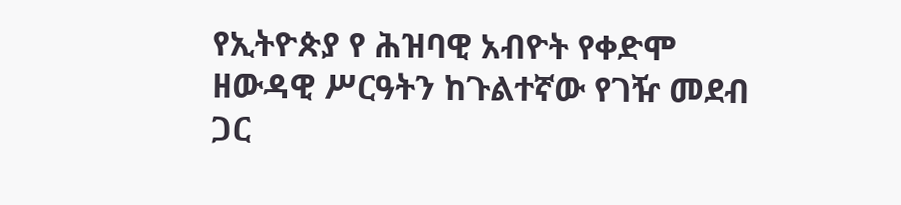የኢትዮጵያ የ ሕዝባዊ አብዮት የቀድሞ ዘውዳዊ ሥርዓትን ከጉልተኛው የገዥ መደብ ጋር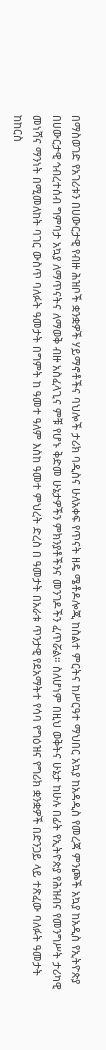በማስወገድ የአገሪቱን በሀውርታዊ የብዙ ሕዝቦች ቋንቋዎች ሃይማኖቶችና ባህሎች ታሪክ ባዲስና ሁለአቀፍ የጥናት ዘዴ ሜቶዶሎጂ ከስልተ ምርትና ከሥርዓተ ማህበር አኳያ ከአዳዲስ የመረጃ ምንጮች አኳያ ከአዲስ የኢትዮጵያ በሀውርታዊ ኅብረተሰብ ግምባታ አኳያ ለማጥናትና ለማወቅ ብዙ አስፈላጊና ምቹ የሆኑ ቅድመ ሁኔታዎችን ምክንያቶችንና መንገዶችን ፈጥሯል። ስለሆነም በዚህ ወቅትና ሁኔታ ከሁሉ በፊት የኢትዮጵያ የሕዝብና የመንግሥት ታሪካዊ መነሻና ማንነት በሚመለከት ባገር ውስጥ ባለፉት ዓመታት በግምት ከ ዓመተ ዓለም እስከ ዓመተ ምህረት ድረስ በ ዓመታት በአራቱ ጥንታዊ የደአማትተ የሳባ የግዕዝና የግሪክ ቋንቋዎች በድንጋይ ላይ ተጽፈው ባለፉት ዓመታት ከከርስ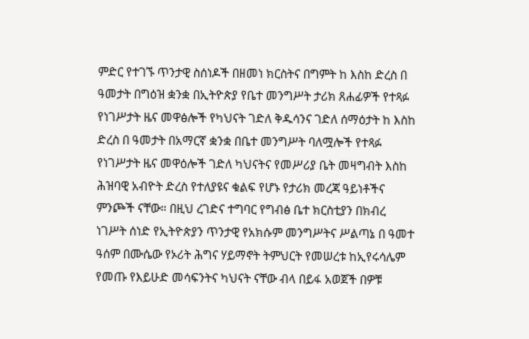ምድር የተገኙ ጥንታዊ ስሰነዶች በዘመነ ክርስትና በግምት ከ እስከ ድረስ በ ዓመታት በግዕዝ ቋንቋ በኢትዮጵያ የቤተ መንግሥት ታሪክ ጸሐፊዎች የተጻፉ የነገሥታት ዜና መዋፅሎች የካህናት ገድለ ቅዱሳንና ገድለ ሰማዕታት ከ እስከ ድረስ በ ዓመታት በአማርኛ ቋንቋ በቤተ መንግሥት ባለሟሎች የተጻፉ የነገሥታት ዜና መዋዕሎች ገድለ ካህናትና የመሥሪያ ቤት መዛግብት እስከ ሕዝባዊ አብዮት ድረስ የተለያዩና ቁልፍ የሆኑ የታሪክ መረጃ ዓይነቶችና ምንጮች ናቸው። በዚህ ረገድና ተግባር የግብፅ ቤተ ክርስቲያን በክብረ ነገሥት ሰነድ የኢትዮጵያን ጥንታዊ የአክሱም መንግሥትና ሥልጣኔ በ ዓመተ ዓሰም በሙሴው የኦሪት ሕግና ሃይማኖት ትምህርት የመሠረቱ ከኢየሩሳሌም የመጡ የእይሁድ መሳፍንትና ካህናት ናቸው ብላ በይፋ አወጀች በዎቹ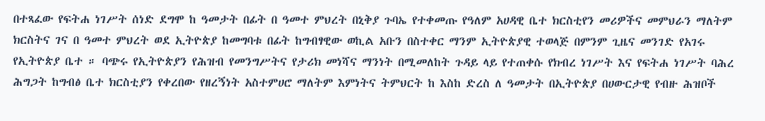በተጻፈው የፍትሐ ነገሥት ሰነድ ደግሞ ከ ዓመታት በፊት በ ዓመተ ምህረት በኒቅያ ጉባኤ የተቀመጡ የዓለም አሀዳዊ ቤተ ክርስቲየን መሪዎችና መምህራን ማለትም ክርስትና ገና በ ዓመተ ምህረት ወደ ኢትዮጵያ ከመግባቱ በፊት ከግብፃዊው ወኪል አቡን በስተቀር ማንም ኢትዮጵያዊ ተወላጅ በምንም ጊዜና መንገድ የአገሩ የኢትዮጵያ ቤተ ። ባጭሩ የኢትዮጵያን የሕዝብ የመንግሥትና የታሪክ መነሻና ማንነት በሚመለከት ጉዳይ ላይ የተጠቀሱ የክብረ ነገሥት እና የፍትሐ ነገሥት ባሕረ ሕግጋት ከግብፅ ቤተ ክርስቲያን የቀረበው የዘረኝነት አስተምሀሮ ማለትም እምነትና ትምህርት ከ እስከ ድረስ ለ ዓመታት በኢትዮጵያ በሀውርታዊ የብዙ ሕዝቦች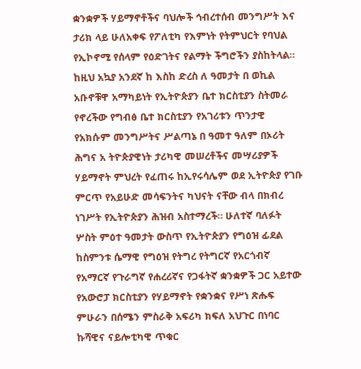ቋንቋዎች ሃይማኖቶችና ባህሎች ኅብረተሰብ መንግሥት እና ታሪክ ላይ ሁለአቀፍ የፖለቲካ የእምነት የትምህርት የባህል የኢኮኖሚ የሰላም የዕድገትና የልማት ችግሮችን ያስከትላል። ከዚህ አኳያ አንደኛ ከ እስከ ድረስ ለ ዓመታት በ ወኪል አቡኖቹዋ አማካይነት የኢትዮጵያን ቤተ ክርስቲያን ስትመራ የኖረችው የግብፅ ቤተ ክርስቲያን የአገሪቱን ጥንታዊ የአክሱም መንግሥትና ሥልጣኔ በ ዓመተ ዓለም በኦሪት ሕግና አ ትዮጵያዊነት ታሪካዊ መሠረቶችና መሣሪያዎች ሃይማኖት ምህረት የፈጠሩ ከኢየሩሳሌም ወደ ኢትዮጵያ የገቡ ምርጥ የአይሁድ መሳፍንትና ካህናት ናቸው ብላ በክብረ ነገሥት የኢትዮጵያን ሕዝብ አስተማረች። ሁለተኛ ባለፉት ሦስት ምዕተ ዓመታት ውስጥ የኢትዮጵያን የግዕዝ ፊደል ከስምንቱ ሴማዊ የግዕዝ የትግረ የትግርኛ የአርጎብኛ የአማርኛ የጉራግኛ የሐረሪኛና የጋፋትኛ ቋንቋዎች ጋር አይተው የአውሮፓ ክርስቲያን የሃይማኖት የቋንቋና የሥነ ጽሑፍ ምሁራን በሰሜን ምስራቅ አፍሪካ ክፍለ አህጉር በነባር ኩሻዊና ናይሎቲካዊ ጥቁር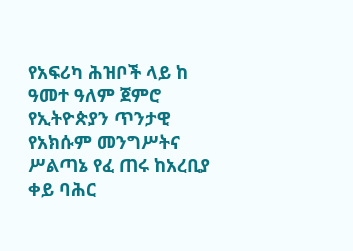የአፍሪካ ሕዝቦች ላይ ከ ዓመተ ዓለም ጀምሮ የኢትዮጵያን ጥንታዊ የአክሱም መንግሥትና ሥልጣኔ የፈ ጠሩ ከአረቢያ ቀይ ባሕር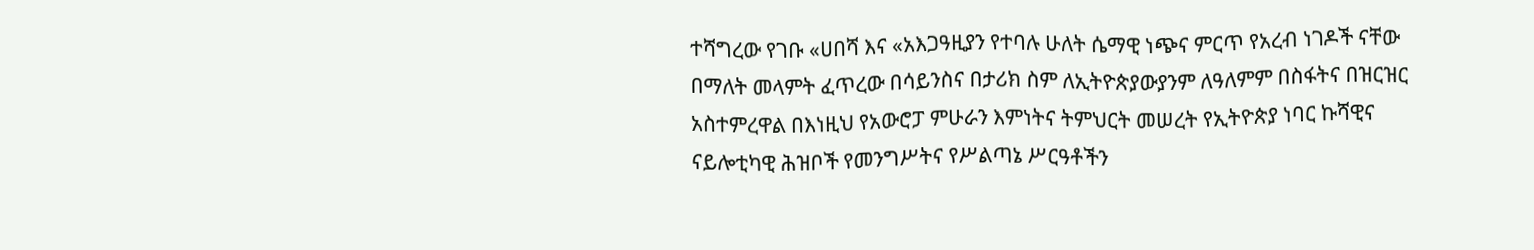ተሻግረው የገቡ «ሀበሻ እና «አእጋዓዚያን የተባሉ ሁለት ሴማዊ ነጭና ምርጥ የአረብ ነገዶች ናቸው በማለት መላምት ፈጥረው በሳይንስና በታሪክ ስም ለኢትዮጵያውያንም ለዓለምም በስፋትና በዝርዝር አስተምረዋል በእነዚህ የአውሮፓ ምሁራን እምነትና ትምህርት መሠረት የኢትዮጵያ ነባር ኩሻዊና ናይሎቲካዊ ሕዝቦች የመንግሥትና የሥልጣኔ ሥርዓቶችን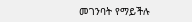መገንባት የማይችሉ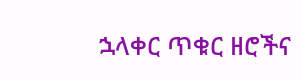ኋላቀር ጥቁር ዘሮችና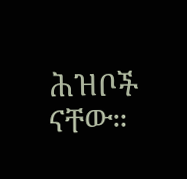ሕዝቦች ናቸው።